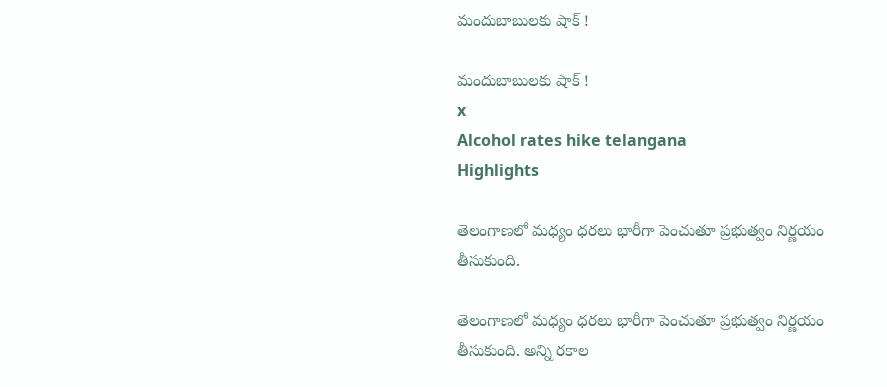మందుబాబులకు షాక్ !

మందుబాబులకు షాక్ !
x
Alcohol rates hike telangana
Highlights

తెలంగాణలో మధ్యం ధరలు భారీగా పెంచుతూ ప్రభుత్వం నిర్ణయం తీసుకుంది.

తెలంగాణలో మధ్యం ధరలు భారీగా పెంచుతూ ప్రభుత్వం నిర్ణయం తీసుకుంది. అన్ని రకాల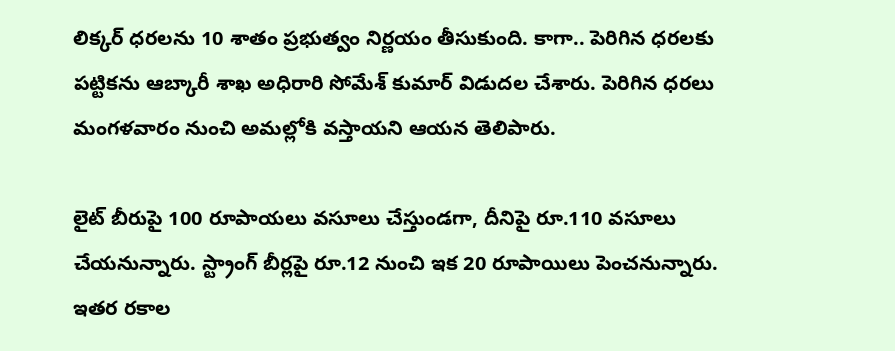లిక్కర్ ధరలను 10 శాతం ప్రభుత్వం నిర్ణయం తీసుకుంది. కాగా.. పెరిగిన ధరలకు పట్టికను ఆబ్కారీ శాఖ అధిరారి సోమేశ్ కుమార్ విడుదల చేశారు. పెరిగిన ధరలు మంగళవారం నుంచి అమల్లోకి వస్తాయని ఆయన తెలిపారు.

లైట్ బీరుపై 100 రూపాయలు వసూలు చేస్తుండగా, దీనిపై రూ.110 వసూలు చేయనున్నారు. స్ట్రాంగ్ బీర్లపై రూ.12 నుంచి ఇక 20 రూపాయిలు పెంచనున్నారు. ఇతర రకాల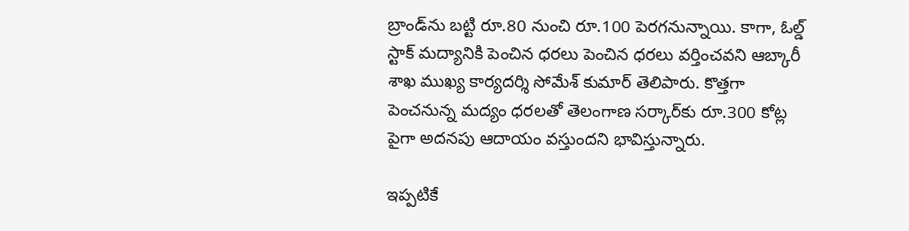బ్రాండ్‌ను బట్టి రూ.80 నుంచి రూ.100 పెరగనున్నాయి. కాగా, ఓల్డ్ స్టాక్ మద్యానికి పెంచిన ధరలు పెంచిన ధరలు వర్తించవని ఆబ్కారీ శాఖ ముఖ్య కార్యదర్శి సోమేశ్ కుమార్ తెలిపారు. కొత్తగా పెంచనున్న మద్యం ధరలతో తెలంగాణ సర్కార్‌కు రూ.300 కోట్ల పైగా అదనపు ఆదాయం వస్తుందని భావిస్తున్నారు.

ఇప్పటికే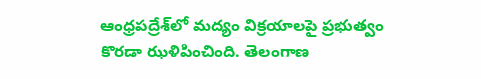ఆంధ్రపద్రేశ్‌లో మద్యం విక్రయాలపై ప్రభుత్వం కొరడా ఝళిపించింది. తెలంగాణ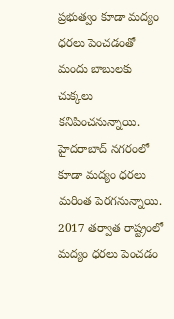ప్రభుత్వం కూడా మద్యం ధరలు పెంచడంతో మందు బాబులకు చుక్కలు కనిపించనున్నాయి. హైదరాబాద్ నగరంలో కూడా మద్యం ధరలు మరింత పెరగనున్నాయి. 2017 తర్వాత రాష్ట్రంలో మద్యం ధరలు పెంచడం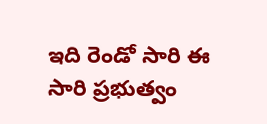ఇది రెండో సారి ఈ సారి ప్రభుత్వం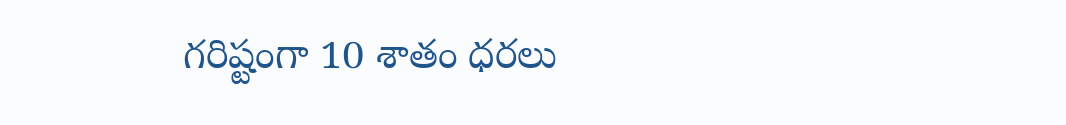గరిష్టంగా 10 శాతం ధరలు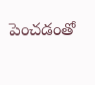పెంచడంతో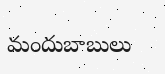మందుబాబులు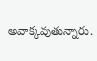అవాక్కవుతున్నారు.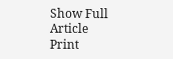Show Full Article
Print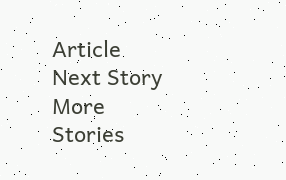Article
Next Story
More Stories